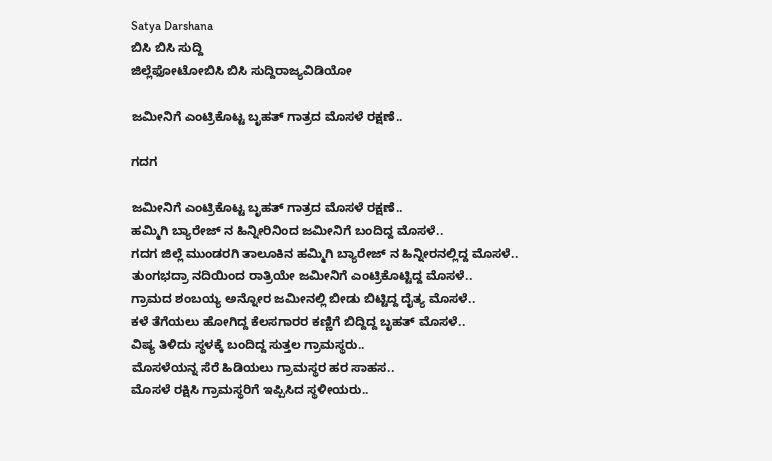Satya Darshana
ಬಿಸಿ ಬಿಸಿ ಸುದ್ದಿ
ಜಿಲ್ಲೆಫೋಟೋಬಿಸಿ ಬಿಸಿ ಸುದ್ದಿರಾಜ್ಯವಿಡಿಯೋ

ಜಮೀನಿಗೆ ಎಂಟ್ರಿಕೊಟ್ಟ ಬೃಹತ್ ಗಾತ್ರದ ಮೊಸಳೆ ರಕ್ಷಣೆ..

ಗದಗ

ಜಮೀನಿಗೆ ಎಂಟ್ರಿಕೊಟ್ಟ ಬೃಹತ್ ಗಾತ್ರದ ಮೊಸಳೆ ರಕ್ಷಣೆ..
ಹಮ್ಮಿಗಿ ಬ್ಯಾರೇಜ್ ನ ಹಿನ್ನೀರಿನಿಂದ ಜಮೀನಿಗೆ ಬಂದಿದ್ದ ಮೊಸಳೆ..
ಗದಗ ಜಿಲ್ಲೆ ಮುಂಡರಗಿ ತಾಲೂಕಿನ ಹಮ್ಮಿಗಿ ಬ್ಯಾರೇಜ್ ನ ಹಿನ್ನೀರನಲ್ಲಿದ್ದ ಮೊಸಳೆ..
ತುಂಗಭದ್ರಾ ನದಿಯಿಂದ ರಾತ್ರಿಯೇ ಜಮೀನಿಗೆ ಎಂಟ್ರಿಕೊಟ್ಟಿದ್ದ ಮೊಸಳೆ..
ಗ್ರಾಮದ ಶಂಬಯ್ಯ ಅನ್ನೋರ ಜಮೀನಲ್ಲಿ ಬೀಡು ಬಿಟ್ಟಿದ್ದ ದೈತ್ಯ ಮೊಸಳೆ..
ಕಳೆ ತೆಗೆಯಲು ಹೋಗಿದ್ದ ಕೆಲಸಗಾರರ ಕಣ್ಣಿಗೆ ಬಿದ್ದಿದ್ದ ಬೃಹತ್ ಮೊಸಳೆ..
ವಿಷ್ಯ ತಿಳಿದು ಸ್ಥಳಕ್ಕೆ ಬಂದಿದ್ದ ಸುತ್ತಲ ಗ್ರಾಮಸ್ಥರು..
ಮೊಸಳೆಯನ್ನ ಸೆರೆ ಹಿಡಿಯಲು‌ ಗ್ರಾಮಸ್ಥರ ಹರ ಸಾಹಸ..
ಮೊಸಳೆ ರಕ್ಷಿಸಿ ಗ್ರಾಮಸ್ಥರಿಗೆ ಇಪ್ಪಿಸಿದ ಸ್ಥಳೀಯರು..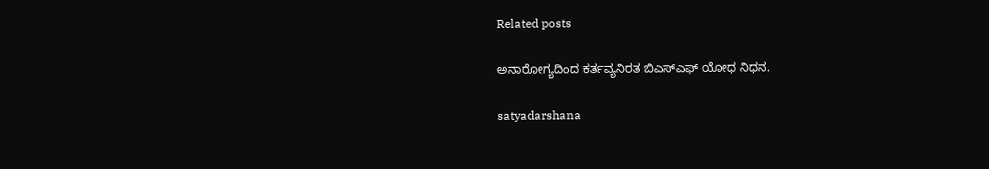Related posts

ಅನಾರೋಗ್ಯದಿಂದ ಕರ್ತವ್ಯನಿರತ ಬಿಎಸ್ಎಫ್ ಯೋಧ ನಿಧನ.

satyadarshana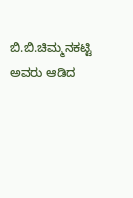ಬಿ.ಬಿ.ಚಿಮ್ಮನಕಟ್ಟಿ ಅವರು ಆಡಿದ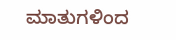ಮಾತುಗಳಿಂದ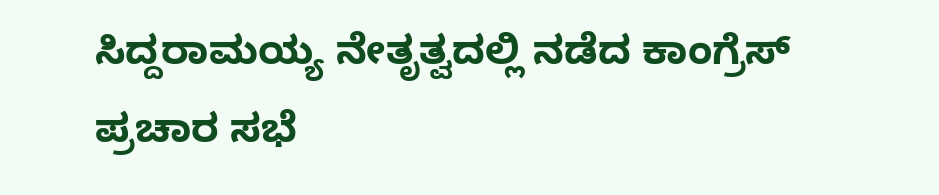ಸಿದ್ದರಾಮಯ್ಯ ನೇತೃತ್ವದಲ್ಲಿ ನಡೆದ ಕಾಂಗ್ರೆಸ್ ಪ್ರಚಾರ ಸಭೆ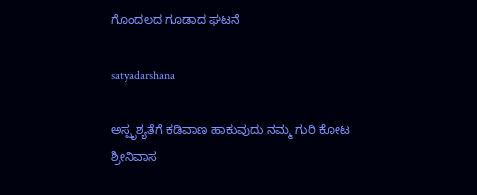ಗೊಂದಲದ ಗೂಡಾದ ಘಟನೆ

satyadarshana

ಅಸ್ಪೃಶ್ಯತೆಗೆ ಕಡಿವಾಣ ಹಾಕುವುದು ನಮ್ಮ ಗುರಿ ಕೋಟ ಶ್ರೀನಿವಾಸ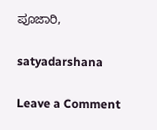ಪೂಜಾರಿ,

satyadarshana

Leave a Comment